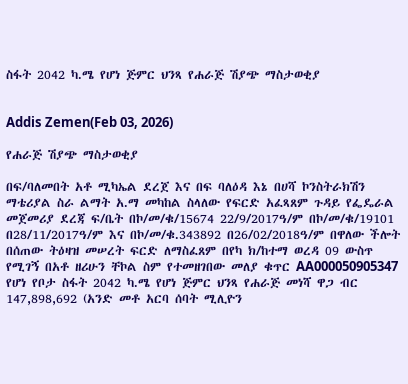ስፋት 2042 ካ.ሜ የሆነ ጅምር ህንጻ የሐራጅ ሽያጭ ማስታወቂያ


Addis Zemen(Feb 03, 2026)

የሐራጅ ሽያጭ ማስታወቂያ

በፍ/ባለመበት አቶ ሚካኤል ደረጀ እና በፍ ባለዕዳ እኔ በሀሻ ኮንስትራክሽን ማቴሪያል ስራ ልማት አ.ማ መካከል ስላለው የፍርድ አፈጻጸም ጉዳይ የፌዴራል መጀመሪያ ደረጃ ፍ/ቤት በኮ/መ/ቁ/15674 22/9/2017ዓ/ም በኮ/መ/ቁ/19101 በ28/11/2017ዓ/ም እና በኮ/መ/ቁ.343892 በ26/02/2018ዓ/ም በዋለው ችሎት በሰጠው ትዕዛዝ መሠረት ፍርድ ለማስፈጸም በየካ ክ/ከተማ ወረዳ 09 ውስጥ የሚገኝ በአቶ ዘሪሁን ቸኮል ስም የተመዘገበው መለያ ቁጥር AA000050905347 የሆነ የቦታ ስፋት 2042 ካ.ሜ የሆነ ጅምር ህንጻ የሐራጅ መነሻ ዋጋ ብር 147,898,692 (አንድ መቶ አርባ ሰባት ሚሊዮን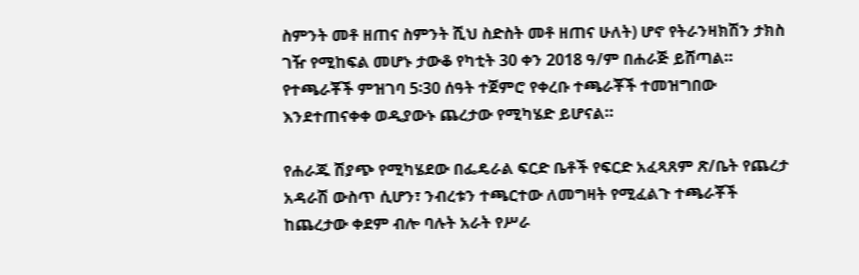ስምንት መቶ ዘጠና ስምንት ሺህ ስድስት መቶ ዘጠና ሁለት) ሆኖ የትራንዛክሽን ታክስ ገዥ የሚከፍል መሆኑ ታውቆ የካቲት 30 ቀን 2018 ዓ/ም በሐራጅ ይሸጣል። የተጫራቾች ምዝገባ 5፡30 ሰዓት ተጀምሮ የቀረቡ ተጫራቾች ተመዝግበው እንደተጠናቀቀ ወዲያውኑ ጨረታው የሚካሄድ ይሆናል።

የሐራጁ ሽያጭ የሚካሄደው በፌዴራል ፍርድ ቤቶች የፍርድ አፈጻጸም ጽ/ቤት የጨረታ አዳራሽ ውስጥ ሲሆን፣ ንብረቱን ተጫርተው ለመግዛት የሚፈልጉ ተጫራቾች ከጨረታው ቀደም ብሎ ባሉት አራት የሥራ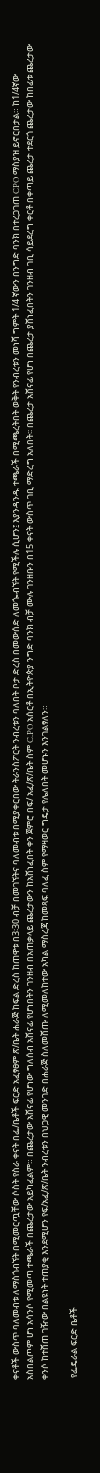ቀናቶች ውስጥ ባለመብቱ ለማስጎብኘት በሚመርጧቸው ሶስት የስራ ቀናት በፌ/ቤቶች ፍርድ አፈፃፀም ጽ/ቤት ሐራጅ ከፍል ድረስ ከጠዋቱ በ3፡30 ብቻ በመገኘትና ባለመብቱ በሚያቀርበው ትራንስፖርት ንብረቱን ባለበት ቦታ ድረስ በመውሰድ ለመጐብኘት የሚችሉ ሲሆን፤ እያንዳንዱ ተጫራች በሚጫረትበት ወቅት የንብረቱን መነሻ ግምት 1/4 ኛውን በንግድ ባንክ በተረጋገጠ CPO ማስያዝ ይኖርበታል። ከ1/4ኛው አስበልጦም ሆነ አሳንሶ የሚመጣ ተጫራች በጨረታው አይካፈልም። በጨረታው አሸናፊ የሆነው ግለሰብ አሸናፊ የሆነበትን ገንዘብ በአጠቃላይ ጨረታውን ከአሸነፈበት ቀን ጀምሮ በፍ/ አፈ/ጽ/ቤት ስም C.PO አሰርቶ በኢትዮጵያ ንግድ ባንክ ብቻ ሙሉ ገንዘቡን በ15 ቀናት ውስጥ ገቢ ማድረግ አለበት፡፡ በጨረታ አሸናፊ የሆነ በጨረታ ያሸነፈበትን ገንዘብ ገቢ ሳይደረግ ቀርቶ በቀጣይ ጨረታ ተደርጎ ጨረታው ከበፊቱ ጨረታው ቀንሶ ከተሸጠ ገዥው በልዩነት ተጠያቂ እንደሚሆን የፍ/አፈ/ጽ/ቤት ንብረቱን በህጋዊ መንገድ በሐራጅ ስለመሸጡ ለሚመለከተው አካል ማስረጃ ከመጻፍ ባለፈ ስም የማዛወር ግዴታ የሌለበት መሆኑን እንገልፃለን።

 የፌዴራል ፍርድ ቤቶች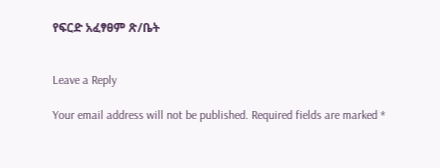የፍርድ አፈፃፀም ጽ/ቤት


Leave a Reply

Your email address will not be published. Required fields are marked *